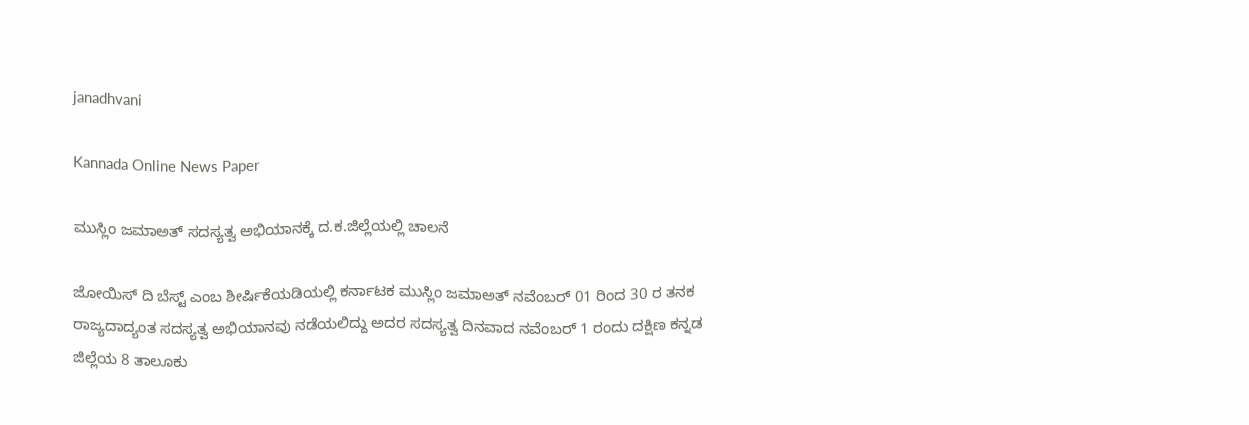janadhvani

Kannada Online News Paper

ಮುಸ್ಲಿಂ ಜಮಾಅತ್ ಸದಸ್ಯತ್ವ ಅಭಿಯಾನಕ್ಕೆ ದ.ಕ.ಜಿಲ್ಲೆಯಲ್ಲಿ ಚಾಲನೆ

ಜೋಯಿಸ್ ದಿ ಬೆಸ್ಟ್ ಎಂಬ ಶೀರ್ಷಿಕೆಯಡಿಯಲ್ಲಿ ಕರ್ನಾಟಕ ಮುಸ್ಲಿಂ ಜಮಾಅತ್ ನವೆಂಬರ್ 01 ರಿಂದ 30 ರ ತನಕ ರಾಜ್ಯದಾದ್ಯಂತ ಸದಸ್ಯತ್ವ ಅಭಿಯಾನವು ನಡೆಯಲಿದ್ದು ಅದರ ಸದಸ್ಯತ್ವ ದಿನವಾದ ನವೆಂಬರ್ 1 ರಂದು ದಕ್ಷಿಣ ಕನ್ನಡ ಜಿಲ್ಲೆಯ 8 ತಾಲೂಕು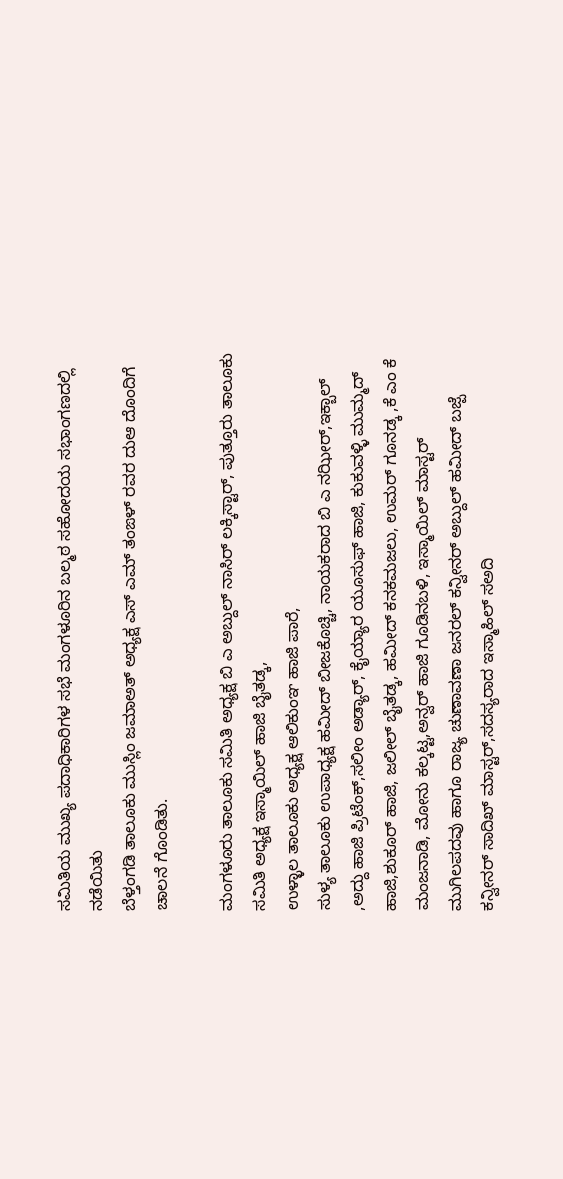ಸಮಿತಿಯ ಮುಖ್ಯ ಪದಾಧಿಕಾರಿಗಳ ಸಭೆ ಮಂಗಳೂರಿನ ಬಲ್ಮಠ ಸಹೋದಯ ಸಭಾಂಗಣದಲ್ಲಿ ನಡೆಯಿತು
ಬೆಳ್ತಂಗಡಿ ತಾಲೂಕು ಮುಸ್ಲಿಂ ಜಮಾಅತ್ ಅಧ್ಯಕ್ಷ ಎಸ್ ಎಮ್ ತಂಙಳ್ ರವರ ದುಆ ದೊಂದಿಗೆ ಚಾಲನೆ ಗೊಂಡಿತು.

ಮಂಗಳೂರು ತಾಲೂಕು ಸಮಿತಿ ಅಧ್ಯಕ್ಷ ಬಿ ಎ ಅಬ್ದುಲ್ ನಾಸಿರ್ ಲಕ್ಕಿಸ್ಟಾರ್, ಪುತ್ತೂರು ತಾಲೂಕು ಸಮಿತಿ ಅಧ್ಯಕ್ಷ ಇಸ್ಮಾಯಿಲ್ ಹಾಜಿ ಬೈತಡ್ಕ,
ಉಳ್ಳಾಲ ತಾಲೂಕು ಅಧ್ಯಕ್ಷ ಆಲಿಕುಂಞ ಹಾಜಿ ಪಾರೆ,
ಸುಳ್ಯ ತಾಲೂಕು ಉಪಾಧ್ಯಕ್ಷ ಹಮೀದ್ ಬೀಜಕೊಚ್ಚಿ, ನಾಯಕರಾದ ಬಿ ಎ ನಝೀರ್,ಇಕ್ಬಾಲ್ ,ಅದ್ದು ಹಾಜಿ ಪ್ರಿಟೆಂಕ್,ಸಲೀಂ ಅಡ್ಯಾರ್, ಕೈಯ್ಯಾರ ಯೂಸುಫ್ ಹಾಜಿ, ಕುಕುವಳ್ಳಿ ಮುಮ್ಮದ್ ಹಾಜಿ,ಶುಕೂರ್ ಹಾಜಿ, ಜಲೀಲ್ ಬೈತಡ್ಕ, ಹಮೀದ್ ಕನಕಮಜಲು, ಉಮರ್ ಗೂನಡ್ಕ ,ಕೆ ಎಂ ಕೆ ಮಂಜನಾಡಿ, ಮೋನು ಕಲ್ಕಟ್ಟ,ಅನ್ವರ್ ಹಾಜಿ ಗೂಡಿನಬಳಿ, ಇಸ್ಮಾಯಿಲ್ ಮಾಸ್ಟರ್ ಮುಗಿಲಪದವು ಹಾಗೂ ರಾಜ್ಯ ಚುಣಾವಣಾ ಜನರಲ್ ಕನ್ವೀನರ್ ಅಬ್ದುಲ್ ಹಮೀದ್ ಬಜ್ಪೆ ಕನ್ವೀನರ್ ಸಾದಿಖ್ ಮಾಸ್ಟರ್,ಸದಸ್ಯರಾದ ಇಸ್ಮಾಹಿಲ್ ಸಅದಿ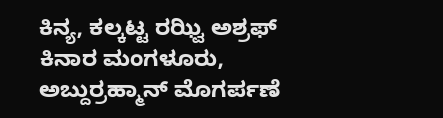ಕಿನ್ಯ, ಕಲ್ಕಟ್ಟ ರಝ್ವಿ ಅಶ್ರಫ್ ಕಿನಾರ ಮಂಗಳೂರು, ಅಬ್ದುರ್ರಹ್ಮಾನ್ ಮೊಗರ್ಪಣೆ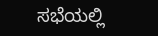ಸಭೆಯಲ್ಲಿ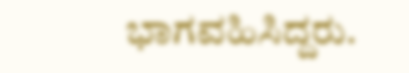ಭಾಗವಹಿಸಿದ್ದರು.